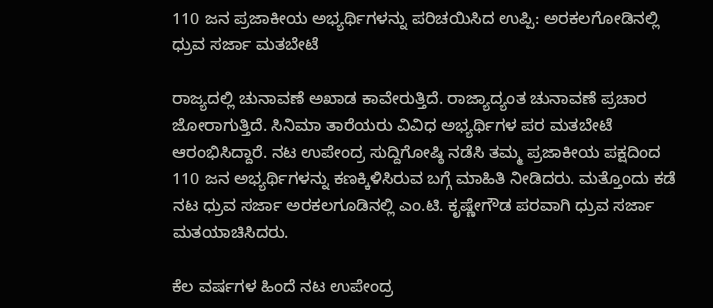110 ಜನ ಪ್ರಜಾಕೀಯ ಅಭ್ಯರ್ಥಿಗಳನ್ನು ಪರಿಚಯಿಸಿದ ಉಪ್ಪಿ: ಅರಕಲಗೋಡಿನಲ್ಲಿ ಧ್ರುವ ಸರ್ಜಾ ಮತಬೇಟೆ

ರಾಜ್ಯದಲ್ಲಿ ಚುನಾವಣೆ ಅಖಾಡ ಕಾವೇರುತ್ತಿದೆ. ರಾಜ್ಯಾದ್ಯಂತ ಚುನಾವಣೆ ಪ್ರಚಾರ ಜೋರಾಗುತ್ತಿದೆ. ಸಿನಿಮಾ ತಾರೆಯರು ವಿವಿಧ ಅಭ್ಯರ್ಥಿಗಳ ಪರ ಮತಬೇಟೆ ಆರಂಭಿಸಿದ್ದಾರೆ. ನಟ ಉಪೇಂದ್ರ ಸುದ್ದಿಗೋಷ್ಠಿ ನಡೆಸಿ ತಮ್ಮ ಪ್ರಜಾಕೀಯ ಪಕ್ಷದಿಂದ 110 ಜನ ಅಭ್ಯರ್ಥಿಗಳನ್ನು ಕಣಕ್ಕಿಳಿಸಿರುವ ಬಗ್ಗೆ ಮಾಹಿತಿ ನೀಡಿದರು. ಮತ್ತೊಂದು ಕಡೆ ನಟ ಧ್ರುವ ಸರ್ಜಾ ಅರಕಲಗೂಡಿನಲ್ಲಿ ಎಂ.ಟಿ. ಕೃಷ್ಣೇಗೌಡ ಪರವಾಗಿ ಧ್ರುವ ಸರ್ಜಾ ಮತಯಾಚಿಸಿದರು.

ಕೆಲ ವರ್ಷಗಳ ಹಿಂದೆ ನಟ ಉಪೇಂದ್ರ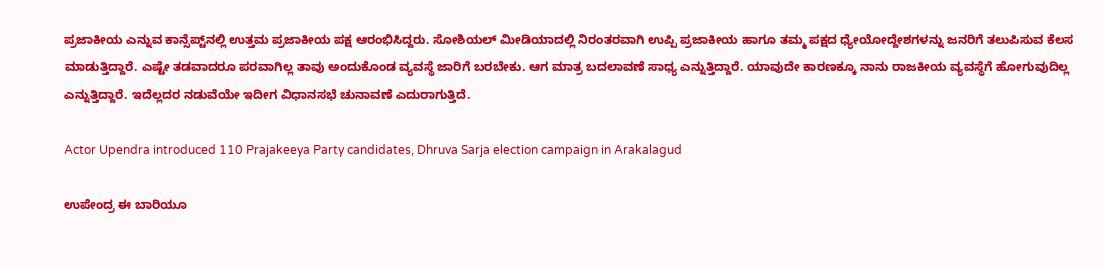ಪ್ರಜಾಕೀಯ ಎನ್ನುವ ಕಾನ್ಸೆಪ್ಟ್‌ನಲ್ಲಿ ಉತ್ತಮ ಪ್ರಜಾಕೀಯ ಪಕ್ಷ ಆರಂಭಿಸಿದ್ದರು. ಸೋಶಿಯಲ್ ಮೀಡಿಯಾದಲ್ಲಿ ನಿರಂತರವಾಗಿ ಉಪ್ಪಿ ಪ್ರಜಾಕೀಯ ಹಾಗೂ ತಮ್ಮ ಪಕ್ಷದ ಧ್ಯೇಯೋದ್ದೇಶಗಳನ್ನು ಜನರಿಗೆ ತಲುಪಿಸುವ ಕೆಲಸ ಮಾಡುತ್ತಿದ್ದಾರೆ. ಎಷ್ಟೇ ತಡವಾದರೂ ಪರವಾಗಿಲ್ಲ ತಾವು ಅಂದುಕೊಂಡ ವ್ಯವಸ್ಥೆ ಜಾರಿಗೆ ಬರಬೇಕು. ಆಗ ಮಾತ್ರ ಬದಲಾವಣೆ ಸಾಧ್ಯ ಎನ್ನುತ್ತಿದ್ದಾರೆ. ಯಾವುದೇ ಕಾರಣಕ್ಕೂ ನಾನು ರಾಜಕೀಯ ವ್ಯವಸ್ಥೆಗೆ ಹೋಗುವುದಿಲ್ಲ ಎನ್ನುತ್ತಿದ್ದಾರೆ. ಇದೆಲ್ಲದರ ನಡುವೆಯೇ ಇದೀಗ ವಿಧಾನಸಭೆ ಚುನಾವಣೆ ಎದುರಾಗುತ್ತಿದೆ.

Actor Upendra introduced 110 Prajakeeya Party candidates, Dhruva Sarja election campaign in Arakalagud

ಉಪೇಂದ್ರ ಈ ಬಾರಿಯೂ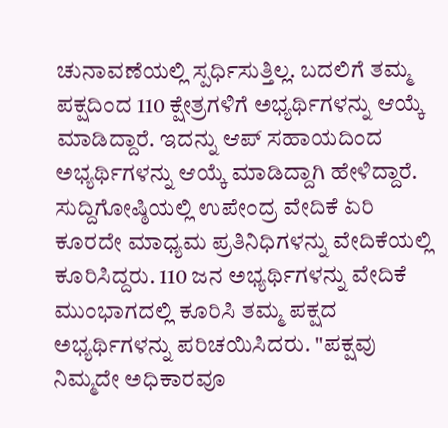ಚುನಾವಣೆಯಲ್ಲಿ ಸ್ಪರ್ಧಿಸುತ್ತಿಲ್ಲ. ಬದಲಿಗೆ ತಮ್ಮ ಪಕ್ಷದಿಂದ 110 ಕ್ಷೇತ್ರಗಳಿಗೆ ಅಭ್ಯರ್ಥಿಗಳನ್ನು ಆಯ್ಕೆ ಮಾಡಿದ್ದಾರೆ. ಇದನ್ನು ಆಪ್ ಸಹಾಯದಿಂದ ಅಭ್ಯರ್ಥಿಗಳನ್ನು ಆಯ್ಕೆ ಮಾಡಿದ್ದಾಗಿ ಹೇಳಿದ್ದಾರೆ. ಸುದ್ದಿಗೋಷ್ಠಿಯಲ್ಲಿ ಉಪೇಂದ್ರ ವೇದಿಕೆ ಏರಿ ಕೂರದೇ ಮಾಧ್ಯಮ ಪ್ರತಿನಿಧಿಗಳನ್ನು ವೇದಿಕೆಯಲ್ಲಿ ಕೂರಿಸಿದ್ದರು. 110 ಜನ ಅಭ್ಯರ್ಥಿಗಳನ್ನು ವೇದಿಕೆ ಮುಂಭಾಗದಲ್ಲಿ ಕೂರಿಸಿ ತಮ್ಮ ಪಕ್ಷದ ಅಭ್ಯರ್ಥಿಗಳನ್ನು ಪರಿಚಯಿಸಿದರು. "ಪಕ್ಷವು ನಿಮ್ಮದೇ ಅಧಿಕಾರವೂ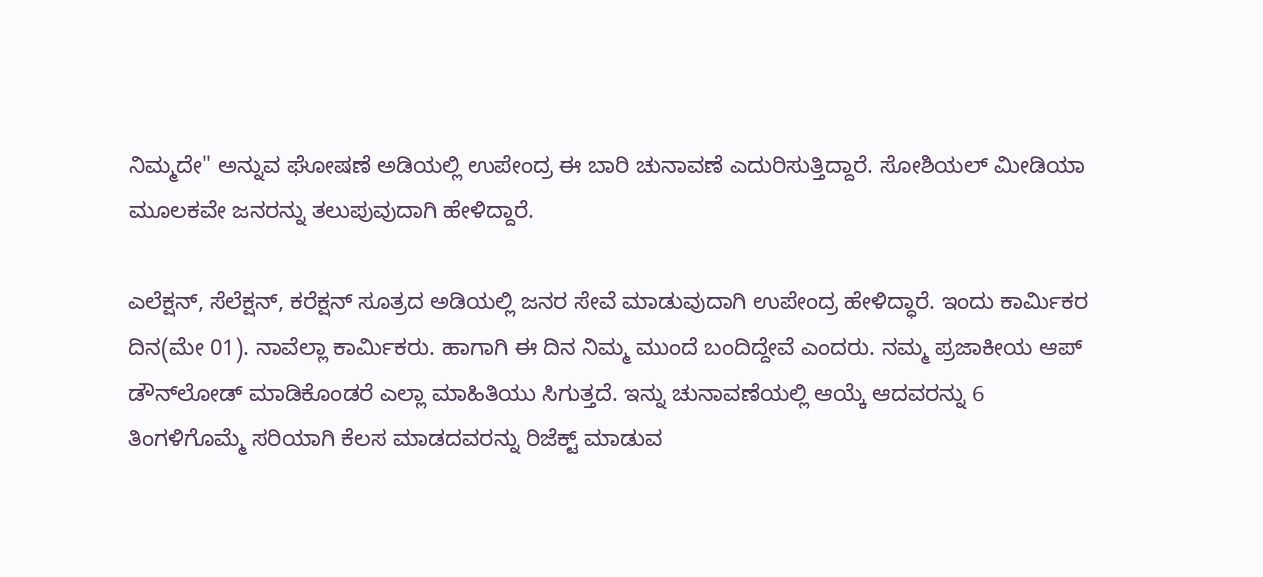ನಿಮ್ಮದೇ" ಅನ್ನುವ ಘೋಷಣೆ ಅಡಿಯಲ್ಲಿ ಉಪೇಂದ್ರ ಈ ಬಾರಿ ಚುನಾವಣೆ ಎದುರಿಸುತ್ತಿದ್ದಾರೆ. ಸೋಶಿಯಲ್ ಮೀಡಿಯಾ ಮೂಲಕವೇ ಜನರನ್ನು ತಲುಪುವುದಾಗಿ ಹೇಳಿದ್ದಾರೆ.

ಎಲೆಕ್ಷನ್, ಸೆಲೆಕ್ಷನ್, ಕರೆಕ್ಷನ್ ಸೂತ್ರದ ಅಡಿಯಲ್ಲಿ ಜನರ ಸೇವೆ ಮಾಡುವುದಾಗಿ ಉಪೇಂದ್ರ ಹೇಳಿದ್ಧಾರೆ. ಇಂದು ಕಾರ್ಮಿಕರ ದಿನ(ಮೇ 01). ನಾವೆಲ್ಲಾ ಕಾರ್ಮಿಕರು. ಹಾಗಾಗಿ ಈ ದಿನ ನಿಮ್ಮ ಮುಂದೆ ಬಂದಿದ್ದೇವೆ ಎಂದರು. ನಮ್ಮ ಪ್ರಜಾಕೀಯ ಆಪ್ ಡೌನ್‌ಲೋಡ್ ಮಾಡಿಕೊಂಡರೆ ಎಲ್ಲಾ ಮಾಹಿತಿಯು ಸಿಗುತ್ತದೆ. ಇನ್ನು ಚುನಾವಣೆಯಲ್ಲಿ ಆಯ್ಕೆ ಆದವರನ್ನು 6 ತಿಂಗಳಿಗೊಮ್ಮೆ ಸರಿಯಾಗಿ ಕೆಲಸ ಮಾಡದವರನ್ನು ರಿಜೆಕ್ಟ್ ಮಾಡುವ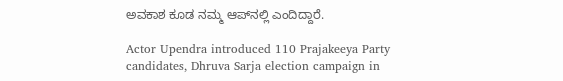ಅವಕಾಶ ಕೂಡ ನಮ್ಮ ಆಪ್‌ನಲ್ಲಿ ಎಂದಿದ್ದಾರೆ.

Actor Upendra introduced 110 Prajakeeya Party candidates, Dhruva Sarja election campaign in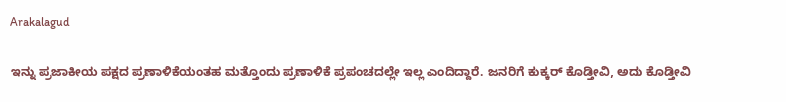Arakalagud

ಇನ್ನು ಪ್ರಜಾಕೀಯ ಪಕ್ಷದ ಪ್ರಣಾಳಿಕೆಯಂತಹ ಮತ್ತೊಂದು ಪ್ರಣಾಳಿಕೆ ಪ್ರಪಂಚದಲ್ಲೇ ಇಲ್ಲ ಎಂದಿದ್ದಾರೆ. ಜನರಿಗೆ ಕುಕ್ಕರ್ ಕೊಡ್ತೀವಿ, ಅದು ಕೊಡ್ತೀವಿ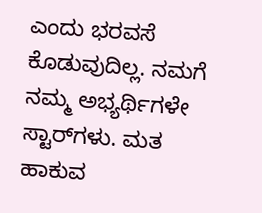ಎಂದು ಭರವಸೆ ಕೊಡುವುದಿಲ್ಲ. ನಮಗೆ ನಮ್ಮ ಅಭ್ಯರ್ಥಿಗಳೇ ಸ್ಟಾರ್‌ಗಳು. ಮತ ಹಾಕುವ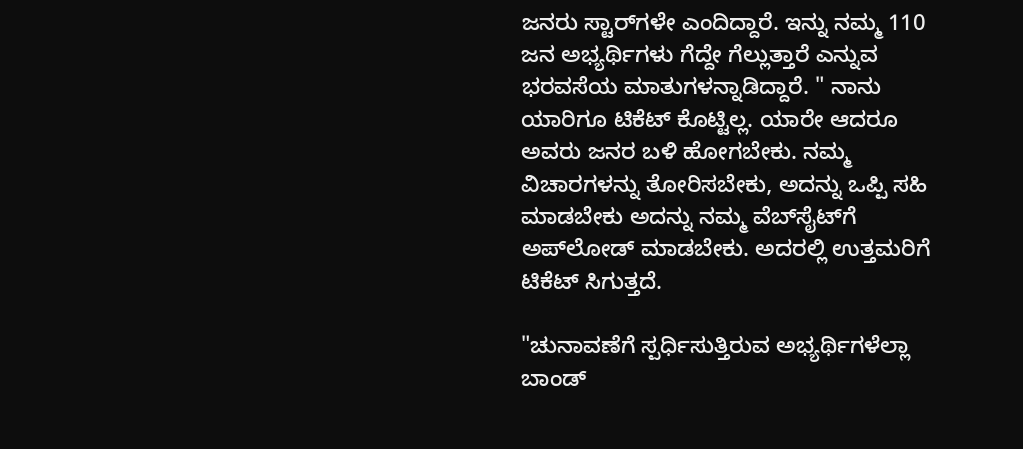ಜನರು ಸ್ಟಾರ್‌ಗಳೇ ಎಂದಿದ್ದಾರೆ. ಇನ್ನು ನಮ್ಮ 110 ಜನ ಅಭ್ಯರ್ಥಿಗಳು ಗೆದ್ದೇ ಗೆಲ್ಲುತ್ತಾರೆ ಎನ್ನುವ ಭರವಸೆಯ ಮಾತುಗಳನ್ನಾಡಿದ್ದಾರೆ. " ನಾನು ಯಾರಿಗೂ ಟಿಕೆಟ್ ಕೊಟ್ಟಿಲ್ಲ. ಯಾರೇ ಆದರೂ ಅವರು ಜನರ ಬಳಿ ಹೋಗಬೇಕು. ನಮ್ಮ ವಿಚಾರಗಳನ್ನು ತೋರಿಸಬೇಕು, ಅದನ್ನು ಒಪ್ಪಿ ಸಹಿ ಮಾಡಬೇಕು ಅದನ್ನು ನಮ್ಮ ವೆಬ್‌ಸೈಟ್‌ಗೆ ಅಪ್‌ಲೋಡ್ ಮಾಡಬೇಕು. ಅದರಲ್ಲಿ ಉತ್ತಮರಿಗೆ ಟಿಕೆಟ್ ಸಿಗುತ್ತದೆ.

"ಚುನಾವಣೆಗೆ ಸ್ಪರ್ಧಿಸುತ್ತಿರುವ ಅಭ್ಯರ್ಥಿಗಳೆಲ್ಲಾ ಬಾಂಡ್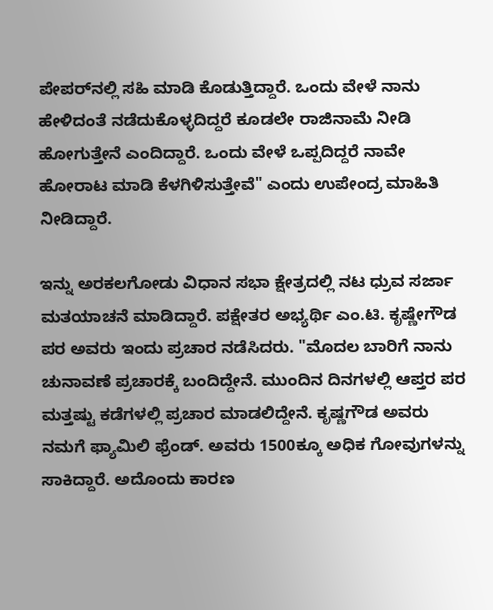ಪೇಪರ್‌ನಲ್ಲಿ ಸಹಿ ಮಾಡಿ ಕೊಡುತ್ತಿದ್ದಾರೆ. ಒಂದು ವೇಳೆ ನಾನು ಹೇಳಿದಂತೆ ನಡೆದುಕೊಳ್ಳದಿದ್ದರೆ ಕೂಡಲೇ ರಾಜಿನಾಮೆ ನೀಡಿ ಹೋಗುತ್ತೇನೆ ಎಂದಿದ್ದಾರೆ. ಒಂದು ವೇಳೆ ಒಪ್ಪದಿದ್ದರೆ ನಾವೇ ಹೋರಾಟ ಮಾಡಿ ಕೆಳಗಿಳಿಸುತ್ತೇವೆ" ಎಂದು ಉಪೇಂದ್ರ ಮಾಹಿತಿ ನೀಡಿದ್ದಾರೆ.

ಇನ್ನು ಅರಕಲಗೋಡು ವಿಧಾನ ಸಭಾ ಕ್ಷೇತ್ರದಲ್ಲಿ ನಟ ಧ್ರುವ ಸರ್ಜಾ ಮತಯಾಚನೆ ಮಾಡಿದ್ದಾರೆ. ಪಕ್ಷೇತರ ಅಭ್ಯರ್ಥಿ ಎಂ.ಟಿ. ಕೃಷ್ಣೇಗೌಡ ಪರ ಅವರು ಇಂದು ಪ್ರಚಾರ ನಡೆಸಿದರು. "ಮೊದಲ ಬಾರಿಗೆ ನಾನು ಚುನಾವಣೆ ಪ್ರಚಾರಕ್ಕೆ ಬಂದಿದ್ದೇನೆ. ಮುಂದಿನ ದಿನಗಳಲ್ಲಿ ಆಪ್ತರ ಪರ ಮತ್ತಷ್ಟು ಕಡೆಗಳಲ್ಲಿ ಪ್ರಚಾರ ಮಾಡಲಿದ್ದೇನೆ. ಕೃಷ್ಣಗೌಡ ಅವರು ನಮಗೆ ಫ್ಯಾಮಿಲಿ ಫ್ರೆಂಡ್. ಅವರು 1500ಕ್ಕೂ ಅಧಿಕ ಗೋವುಗಳನ್ನು ಸಾಕಿದ್ದಾರೆ. ಅದೊಂದು ಕಾರಣ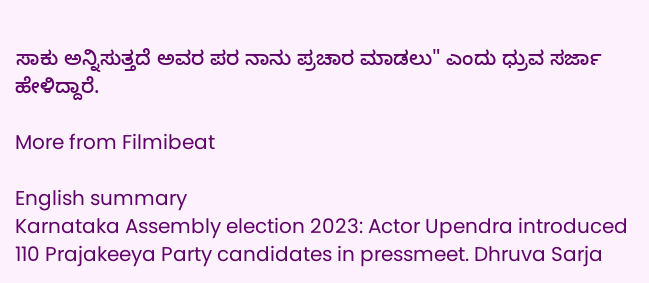ಸಾಕು ಅನ್ನಿಸುತ್ತದೆ ಅವರ ಪರ ನಾನು ಪ್ರಚಾರ ಮಾಡಲು" ಎಂದು ಧ್ರುವ ಸರ್ಜಾ ಹೇಳಿದ್ದಾರೆ.

More from Filmibeat

English summary
Karnataka Assembly election 2023: Actor Upendra introduced 110 Prajakeeya Party candidates in pressmeet. Dhruva Sarja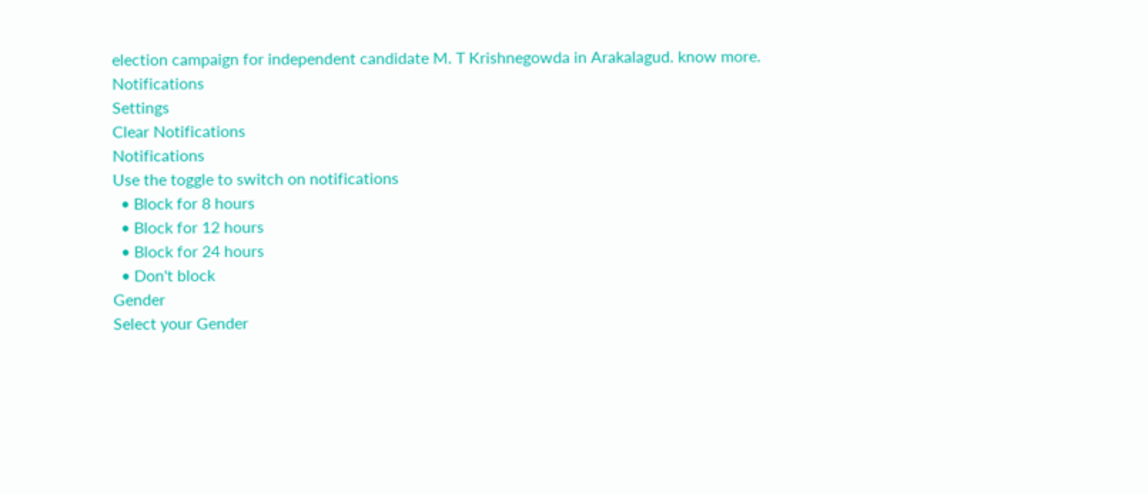election campaign for independent candidate M. T Krishnegowda in Arakalagud. know more.
Notifications
Settings
Clear Notifications
Notifications
Use the toggle to switch on notifications
  • Block for 8 hours
  • Block for 12 hours
  • Block for 24 hours
  • Don't block
Gender
Select your Gender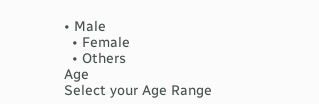• Male
  • Female
  • Others
Age
Select your Age Range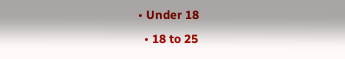• Under 18
  • 18 to 25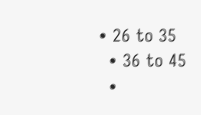• 26 to 35
  • 36 to 45
  •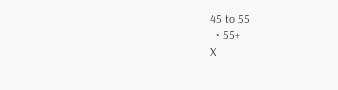45 to 55
  • 55+
X